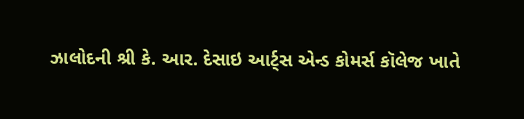ઝાલોદની શ્રી કે. આર. દેસાઇ આર્ટ્સ એન્ડ કોમર્સ કૉલેજ ખાતે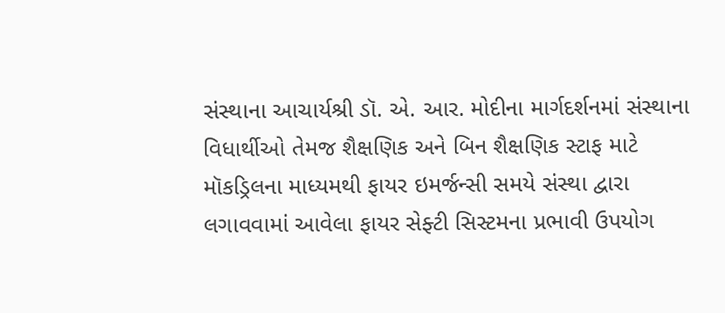સંસ્થાના આચાર્યશ્રી ડૉ. એ. આર. મોદીના માર્ગદર્શનમાં સંસ્થાના વિધાર્થીઓ તેમજ શૈક્ષણિક અને બિન શૈક્ષણિક સ્ટાફ માટે મૉકડ્રિલના માધ્યમથી ફાયર ઇમર્જન્સી સમયે સંસ્થા દ્વારા લગાવવામાં આવેલા ફાયર સેફ્ટી સિસ્ટમના પ્રભાવી ઉપયોગ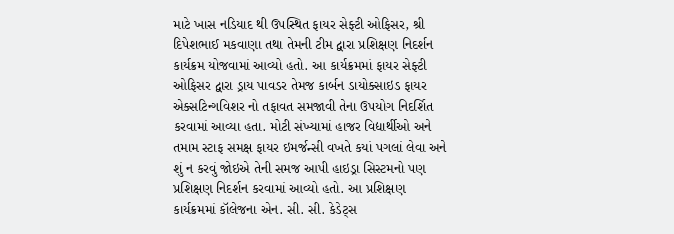માટે ખાસ નડિયાદ થી ઉપસ્થિત ફાયર સેફ્ટી ઓફિસર, શ્રી દિપેશભાઈ મકવાણા તથા તેમની ટીમ દ્વારા પ્રશિક્ષણ નિદર્શન કાર્યક્રમ યોજવામાં આવ્યો હતો. આ કાર્યક્રમમાં ફાયર સેફ્ટી ઓફિસર દ્વારા ડ્રાય પાવડર તેમજ કાર્બન ડાયોક્સાઇડ ફાયર એક્સટિન્ગવિશર નો તફાવત સમજાવી તેના ઉપયોગ નિદર્શિત કરવામાં આવ્યા હતા. મોટી સંખ્યામાં હાજર વિદ્યાર્થીઓ અને તમામ સ્ટાફ સમક્ષ ફાયર ઇમર્જન્સી વખતે કયાં પગલાં લેવા અને શું ન કરવું જોઇએ તેની સમજ આપી હાઇડ્રા સિસ્ટમનો પણ પ્રશિક્ષણ નિદર્શન કરવામાં આવ્યો હતો. આ પ્રશિક્ષણ કાર્યક્રમમાં કૉલેજના એન. સી. સી. કેડેટ્સ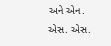અને એન. એસ. એસ.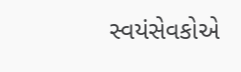સ્વયંસેવકોએ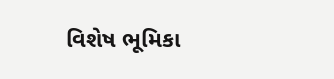વિશેષ ભૂમિકા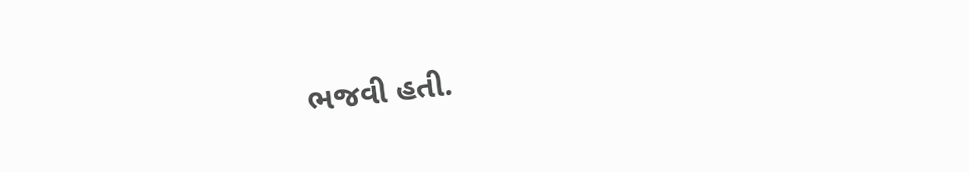ભજવી હતી.